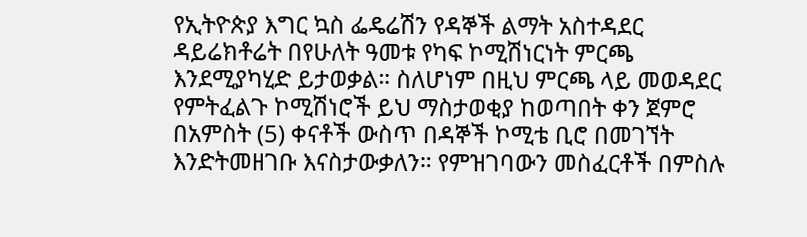የኢትዮጵያ እግር ኳስ ፌዴሬሽን የዳኞች ልማት አስተዳደር ዳይሬክቶሬት በየሁለት ዓመቱ የካፍ ኮሚሽነርነት ምርጫ እንደሚያካሂድ ይታወቃል። ስለሆነም በዚህ ምርጫ ላይ መወዳደር የምትፈልጉ ኮሚሽነሮች ይህ ማስታወቂያ ከወጣበት ቀን ጀምሮ በአምስት (5) ቀናቶች ውስጥ በዳኞች ኮሚቴ ቢሮ በመገኘት እንድትመዘገቡ እናስታውቃለን። የምዝገባውን መስፈርቶች በምስሉ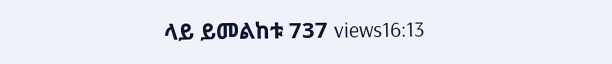ላይ ይመልከቱ 737 views16:13